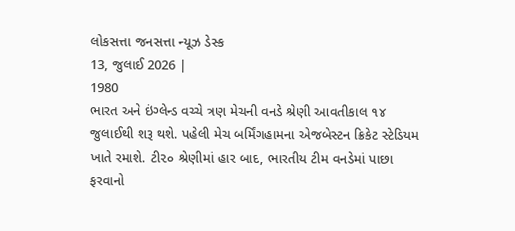લોકસત્તા જનસત્તા ન્યૂઝ ડેસ્ક
13, જુલાઈ 2026 |
1980
ભારત અને ઇંગ્લેન્ડ વચ્ચે ત્રણ મેચની વનડે શ્રેણી આવતીકાલ ૧૪ જુલાઈથી શરૂ થશે. પહેલી મેચ બર્મિંગહામના એજબેસ્ટન ક્રિકેટ સ્ટેડિયમ ખાતે રમાશે. ટી૨૦ શ્રેણીમાં હાર બાદ, ભારતીય ટીમ વનડેમાં પાછા ફરવાનો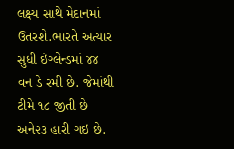લક્ષ્ય સાથે મેદાનમાં ઉતરશે.ભારતે અત્યાર સુધી ઇંગ્લેન્ડમાં ૪૪ વન ડે રમી છે. જેમાંથી ટીમે ૧૮ જીતી છે અને૨૩ હારી ગઇ છે.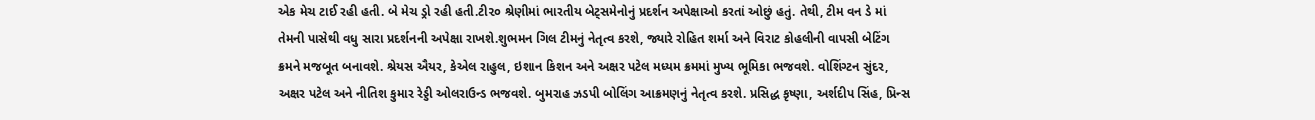એક મેચ ટાઈ રહી હતી. બે મેચ ડ્રો રહી હતી.ટી૨૦ શ્રેણીમાં ભારતીય બેટ્સમેનોનું પ્રદર્શન અપેક્ષાઓ કરતાં ઓછું હતું. તેથી, ટીમ વન ડે માં તેમની પાસેથી વધુ સારા પ્રદર્શનની અપેક્ષા રાખશે.શુભમન ગિલ ટીમનું નેતૃત્વ કરશે, જ્યારે રોહિત શર્મા અને વિરાટ કોહલીની વાપસી બેટિંગ ક્રમને મજબૂત બનાવશે. શ્રેયસ ઐયર, કેએલ રાહુલ, ઇશાન કિશન અને અક્ષર પટેલ મધ્યમ ક્રમમાં મુખ્ય ભૂમિકા ભજવશે. વોશિંગ્ટન સુંદર, અક્ષર પટેલ અને નીતિશ કુમાર રેડ્ડી ઓલરાઉન્ડ ભજવશે. બુમરાહ ઝડપી બોલિંગ આક્રમણનું નેતૃત્વ કરશે. પ્રસિદ્ધ કૃષ્ણા, અર્શદીપ સિંહ, પ્રિન્સ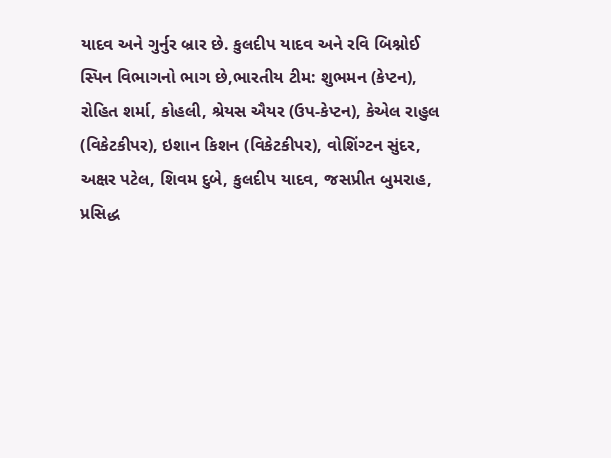યાદવ અને ગુર્નુર બ્રાર છે. કુલદીપ યાદવ અને રવિ બિશ્નોઈ સ્પિન વિભાગનો ભાગ છે,ભારતીય ટીમ: શુભમન (કેપ્ટન), રોહિત શર્મા, કોહલી, શ્રેયસ ઐયર (ઉપ-કેપ્ટન), કેએલ રાહુલ (વિકેટકીપર), ઇશાન કિશન (વિકેટકીપર), વોશિંગ્ટન સુંદર, અક્ષર પટેલ, શિવમ દુબે, કુલદીપ યાદવ, જસપ્રીત બુમરાહ, પ્રસિદ્ધ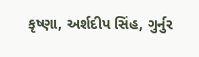કૃષ્ણા, અર્શદીપ સિંહ, ગુર્નુર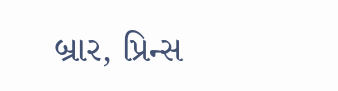બ્રાર, પ્રિન્સ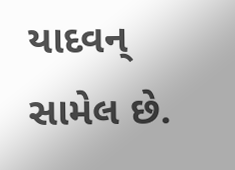યાદવન્ સામેલ છે.